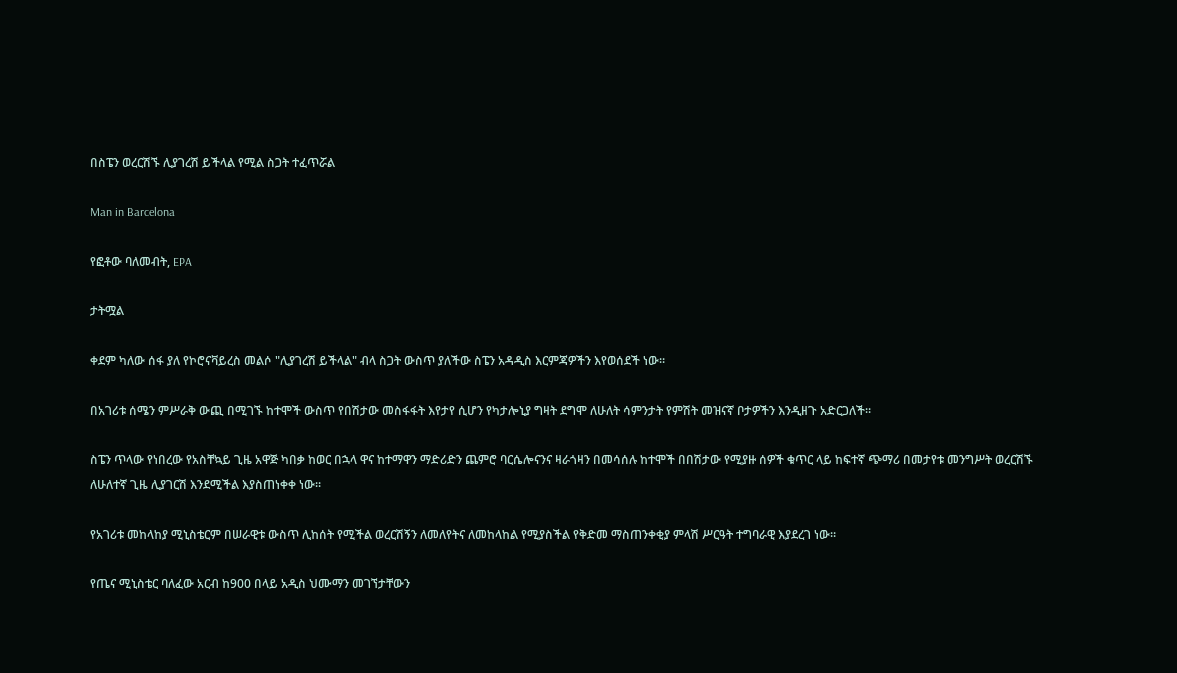በስፔን ወረርሽኙ ሊያገረሽ ይችላል የሚል ስጋት ተፈጥሯል

Man in Barcelona

የፎቶው ባለመብት, EPA

ታትሟል

ቀደም ካለው ሰፋ ያለ የኮሮናቫይረስ መልሶ "ሊያገረሽ ይችላል" ብላ ስጋት ውስጥ ያለችው ስፔን አዳዲስ እርምጃዎችን እየወሰደች ነው።

በአገሪቱ ሰሜን ምሥራቅ ውጪ በሚገኙ ከተሞች ውስጥ የበሽታው መስፋፋት እየታየ ሲሆን የካታሎኒያ ግዛት ደግሞ ለሁለት ሳምንታት የምሽት መዝናኛ ቦታዎችን እንዲዘጉ አድርጋለች።

ስፔን ጥላው የነበረው የአስቸኳይ ጊዜ አዋጅ ካበቃ ከወር በኋላ ዋና ከተማዋን ማድሪድን ጨምሮ ባርሴሎናንና ዛራጎዛን በመሳሰሉ ከተሞች በበሽታው የሚያዙ ሰዎች ቁጥር ላይ ከፍተኛ ጭማሪ በመታየቱ መንግሥት ወረርሽኙ ለሁለተኛ ጊዜ ሊያገርሽ እንደሚችል እያስጠነቀቀ ነው።

የአገሪቱ መከላከያ ሚኒስቴርም በሠራዊቱ ውስጥ ሊከሰት የሚችል ወረርሽኝን ለመለየትና ለመከላከል የሚያስችል የቅድመ ማስጠንቀቂያ ምላሽ ሥርዓት ተግባራዊ እያደረገ ነው።

የጤና ሚኒስቴር ባለፈው አርብ ከ900 በላይ አዲስ ህሙማን መገኘታቸውን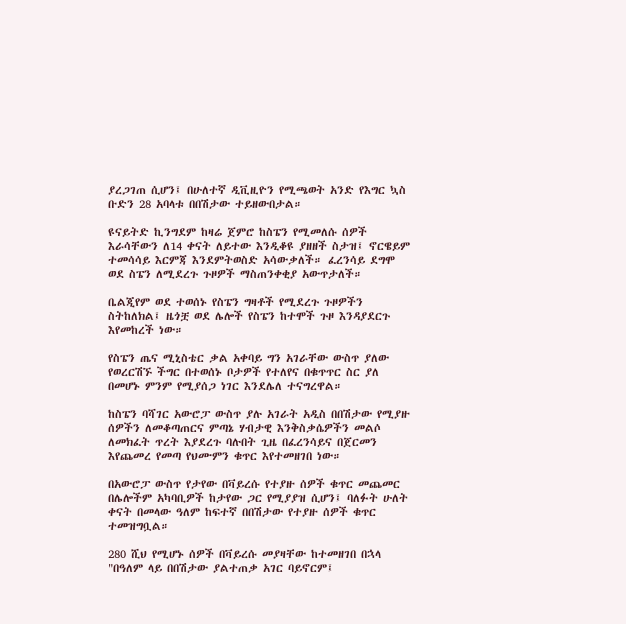ያረጋገጠ ሲሆን፤ በሁለተኛ ዲቪዚዮን የሚጫወት አንድ የእግር ኳስ ቡድን 28 አባላቱ በበሽታው ተይዘውበታል።

ዩናይትድ ኪንግደም ከዛሬ ጀምሮ ከስፔን የሚመለሱ ሰዎች እራሳቸውን ለ14 ቀናት ለይተው እንዲቆዩ ያዘዘች ስታዝ፤ ኖርዌይም ተመሳሳይ እርምጃ እንደምትወስድ አሳውቃለች። ፈረንሳይ ደግሞ ወደ ስፔን ለሚደረጉ ጉዞዎች ማስጠንቀቂያ አውጥታለች።

ቤልጂየም ወደ ተወሰኑ የስፔን ግዛቶች የሚደረጉ ጉዞዎችን ስትከለክል፤ ዜጎቿ ወደ ሌሎች የስፔን ከተሞች ጉዞ እንዳያደርጉ እየመከረች ነው።

የስፔን ጤና ሚኒስቴር ቃል አቀባይ ግን አገራቸው ውስጥ ያለው የወረርሽኙ ችግር በተወሰኑ ቦታዎች የተለየና በቁጥጥር ስር ያለ በመሆኑ ምንም የሚያሰጋ ነገር እንደሌለ ተናግረዋል።

ከስፔን ባሻገር አውሮፓ ውስጥ ያሉ አገራት አዲስ በበሽታው የሚያዙ ሰዎችን ለመቆጣጠርና ምጣኔ ሃብታዊ እንቅስቃሴዎችን መልሶ ለመክፈት ጥረት እያደረጉ ባሉበት ጊዜ በፈረንሳይና በጀርመን እየጨመረ የመጣ የህሙምን ቁጥር እየተመዘገበ ነው።

በአውሮፓ ውስጥ የታየው በቫይረሱ የተያዙ ሰዎች ቁጥር መጨመር በሌሎችም አካባቢዎች ከታየው ጋር የሚያያዝ ሲሆን፤ ባለፉት ሁለት ቀናት በመላው ዓለም ከፍተኛ በበሽታው የተያዙ ሰዎች ቁጥር ተመዝግቧል።

280 ሺህ የሚሆኑ ሰዎች በቫይረሱ መያዛቸው ከተመዘገበ በኋላ "በዓለም ላይ በበሽታው ያልተጠቃ አገር ባይኖርም፤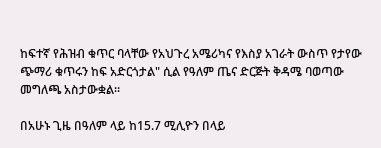ከፍተኛ የሕዝብ ቁጥር ባላቸው የአህጉረ አሜሪካና የእስያ አገራት ውስጥ የታየው ጭማሪ ቁጥሩን ከፍ አድርጎታል" ሲል የዓለም ጤና ድርጅት ቅዳሜ ባወጣው መግለጫ አስታውቋል።

በአሁኑ ጊዜ በዓለም ላይ ከ15.7 ሚሊዮን በላይ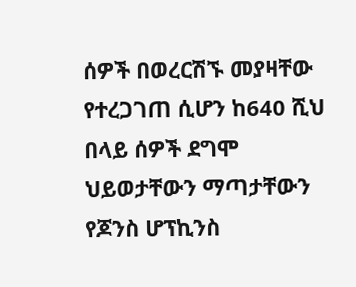ሰዎች በወረርሽኙ መያዛቸው የተረጋገጠ ሲሆን ከ640 ሺህ በላይ ሰዎች ደግሞ ህይወታቸውን ማጣታቸውን የጆንስ ሆፕኪንስ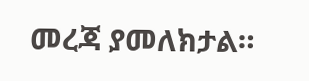መረጃ ያመለክታል።